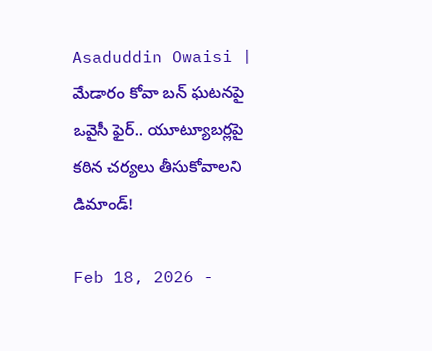Asaduddin Owaisi | మేడారం కోవా బన్ ఘటనపై ఒవైసీ ఫైర్.. యూట్యూబర్లపై కఠిన చర్యలు తీసుకోవాలని డిమాండ్!

Feb 18, 2026 -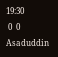19:30
 0  0
Asaduddin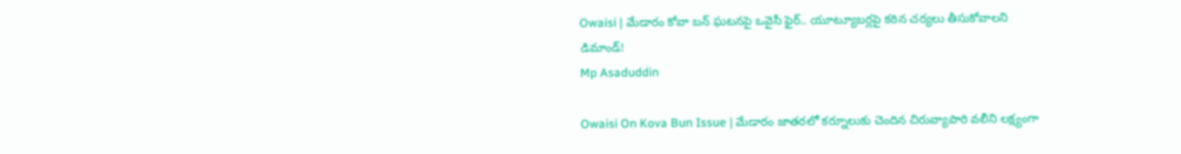Owaisi | మేడారం కోవా బన్ ఘటనపై ఒవైసీ ఫైర్.. యూట్యూబర్లపై కఠిన చర్యలు తీసుకోవాలని డిమాండ్!
Mp Asaduddin

Owaisi On Kova Bun Issue | మేడారం జాతరలో కర్నూలుకు చెందిన చిరువ్యాపారి వలీని లక్ష్యంగా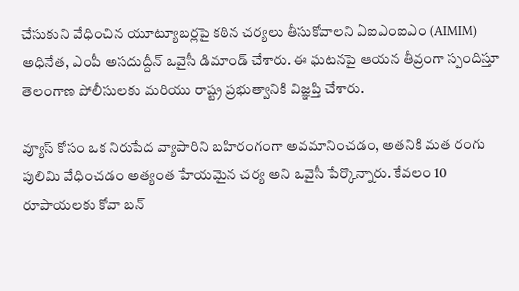చేసుకుని వేధించిన యూట్యూబర్లపై కఠిన చర్యలు తీసుకోవాలని ఏఐఎంఐఎం (AIMIM) అధినేత, ఎంపీ అసదుద్దీన్ ఒవైసీ డిమాండ్ చేశారు. ఈ ఘటనపై ఆయన తీవ్రంగా స్పందిస్తూ తెలంగాణ పోలీసులకు మరియు రాష్ట్ర ప్రభుత్వానికి విజ్ఞప్తి చేశారు.

వ్యూస్ కోసం ఒక నిరుపేద వ్యాపారిని బహిరంగంగా అవమానించడం, అతనికి మత రంగు పులిమి వేధించడం అత్యంత హేయమైన చర్య అని ఒవైసీ పేర్కొన్నారు. కేవలం 10 రూపాయలకు కోవా బన్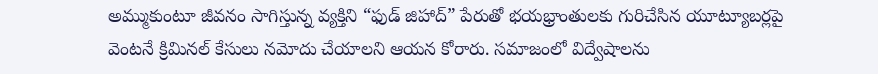అమ్ముకుంటూ జీవనం సాగిస్తున్న వ్యక్తిని “ఫుడ్ జిహాద్” పేరుతో భయభ్రాంతులకు గురిచేసిన యూట్యూబర్లపై వెంటనే క్రిమినల్ కేసులు నమోదు చేయాలని ఆయన కోరారు. సమాజంలో విద్వేషాలను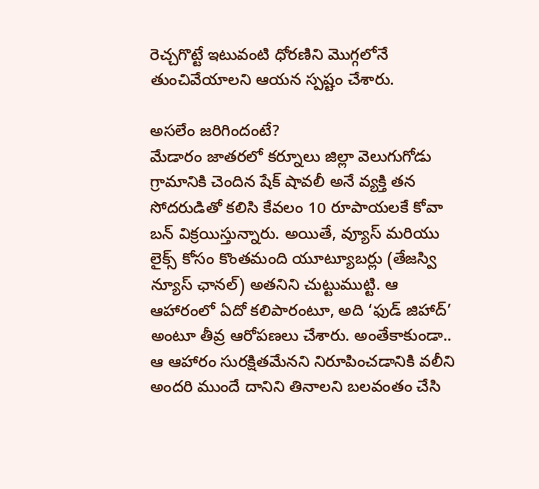రెచ్చగొట్టే ఇటువంటి ధోరణిని మొగ్గలోనే తుంచివేయాలని ఆయన స్పష్టం చేశారు.

అసలేం జరిగిందంటే?
మేడారం జాతరలో కర్నూలు జిల్లా వెలుగుగోడు గ్రామానికి చెందిన షేక్ షావలీ అనే వ్యక్తి తన సోదరుడితో కలిసి కేవలం 10 రూపాయలకే కోవా బన్ విక్రయిస్తున్నారు. అయితే, వ్యూస్ మరియు లైక్స్ కోసం కొంతమంది యూట్యూబర్లు (తేజస్వి న్యూస్ ఛానల్) అతనిని చుట్టుముట్టి. ఆ ఆహారంలో ఏదో కలిపారంటూ, అది ‘ఫుడ్ జిహాద్’ అంటూ తీవ్ర ఆరోపణలు చేశారు. అంతేకాకుండా.. ఆ ఆహారం సురక్షితమేనని నిరూపించడానికి వలీని అందరి ముందే దానిని తినాలని బలవంతం చేసి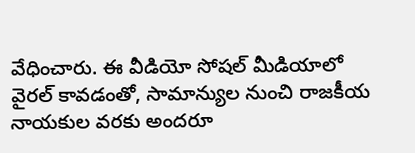వేధించారు. ఈ వీడియో సోషల్ మీడియాలో వైరల్ కావడంతో, సామాన్యుల నుంచి రాజకీయ నాయకుల వరకు అందరూ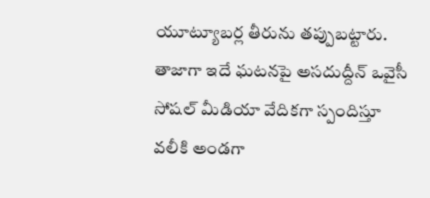యూట్యూబర్ల తీరును తప్పుబట్టారు. తాజాగా ఇదే ఘటనపై అసదుద్దీన్ ఒవైసీ సోషల్ మీడియా వేదికగా స్పందిస్తూ వలీకి అండ‌గా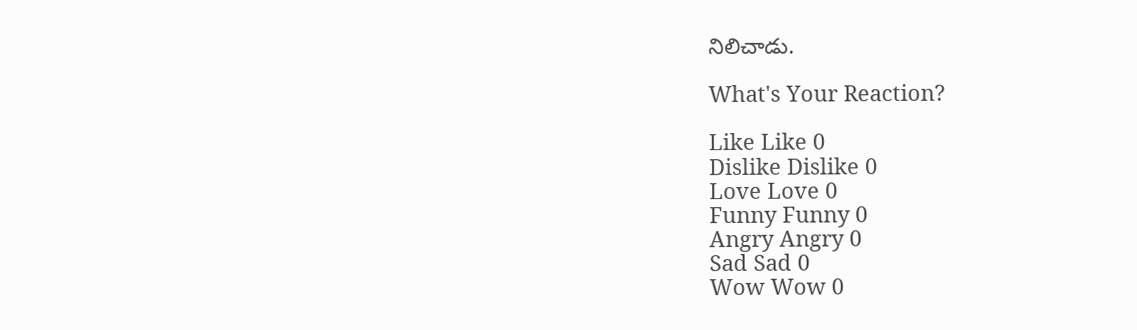నిలిచాడు.

What's Your Reaction?

Like Like 0
Dislike Dislike 0
Love Love 0
Funny Funny 0
Angry Angry 0
Sad Sad 0
Wow Wow 0